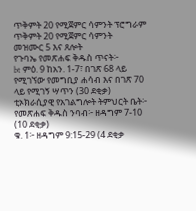ጥቅምት 20 የሚጀምር ሳምንት ፕሮግራም
ጥቅምት 20 የሚጀምር ሳምንት
መዝሙር 5 እና ጸሎት
የጉባኤ የመጽሐፍ ቅዱስ ጥናት፦
bt ምዕ. 9 ከአን. 1-7፣ በገጽ 68 ላይ የሚገኘው የመግቢያ ሐሳብ እና በገጽ 70 ላይ የሚገኝ ሣጥን (30 ደቂቃ)
ቲኦክራሲያዊ የአገልግሎት ትምህርት ቤት፦
የመጽሐፍ ቅዱስ ንባብ፦ ዘዳግም 7-10 (10 ደቂቃ)
ቁ. 1፦ ዘዳግም 9:15-29 (4 ደቂቃ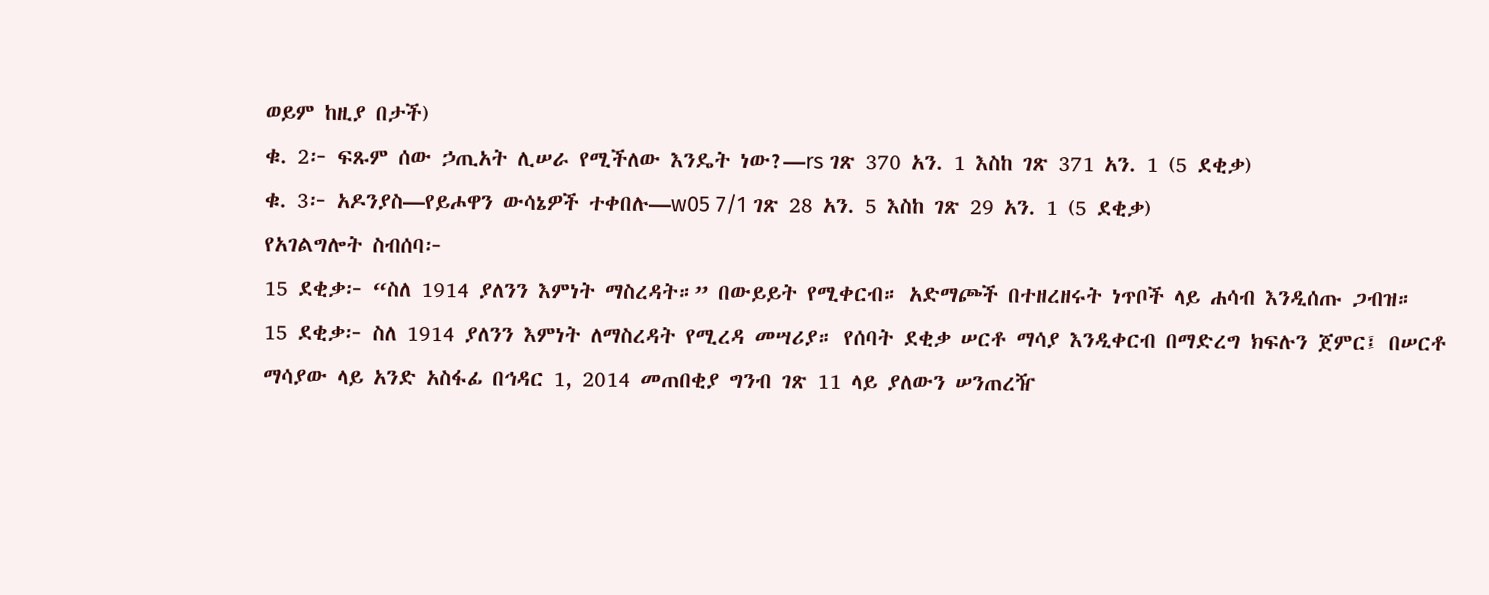ወይም ከዚያ በታች)
ቁ. 2፦ ፍጹም ሰው ኃጢአት ሊሠራ የሚችለው እንዴት ነው?—rs ገጽ 370 አን. 1 እስከ ገጽ 371 አን. 1 (5 ደቂቃ)
ቁ. 3፦ አዶንያስ—የይሖዋን ውሳኔዎች ተቀበሉ—w05 7/1 ገጽ 28 አን. 5 እስከ ገጽ 29 አን. 1 (5 ደቂቃ)
የአገልግሎት ስብሰባ፦
15 ደቂቃ፦ “ስለ 1914 ያለንን እምነት ማስረዳት።” በውይይት የሚቀርብ። አድማጮች በተዘረዘሩት ነጥቦች ላይ ሐሳብ እንዲሰጡ ጋብዝ።
15 ደቂቃ፦ ስለ 1914 ያለንን እምነት ለማስረዳት የሚረዳ መሣሪያ። የሰባት ደቂቃ ሠርቶ ማሳያ እንዲቀርብ በማድረግ ክፍሉን ጀምር፤ በሠርቶ ማሳያው ላይ አንድ አስፋፊ በኅዳር 1, 2014 መጠበቂያ ግንብ ገጽ 11 ላይ ያለውን ሠንጠረዥ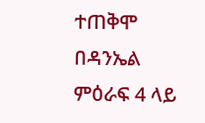ተጠቅሞ በዳንኤል ምዕራፍ 4 ላይ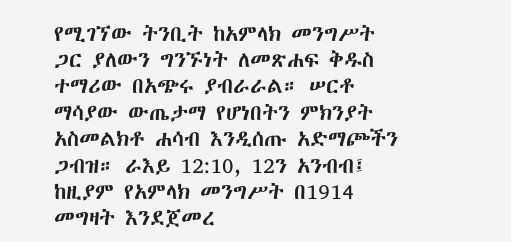የሚገኘው ትንቢት ከአምላክ መንግሥት ጋር ያለውን ግንኙነት ለመጽሐፍ ቅዱስ ተማሪው በአጭሩ ያብራራል። ሠርቶ ማሳያው ውጤታማ የሆነበትን ምክንያት አስመልክቶ ሐሳብ እንዲሰጡ አድማጮችን ጋብዝ። ራእይ 12:10, 12ን አንብብ፤ ከዚያም የአምላክ መንግሥት በ1914 መግዛት እንደጀመረ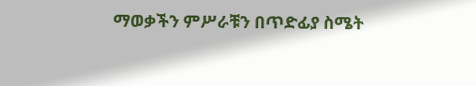ማወቃችን ምሥራቹን በጥድፊያ ስሜት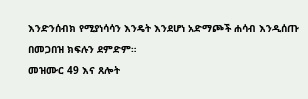እንድንሰብክ የሚያነሳሳን እንዴት እንደሆነ አድማጮች ሐሳብ እንዲሰጡ በመጋበዝ ክፍሉን ደምድም።
መዝሙር 49 እና ጸሎት